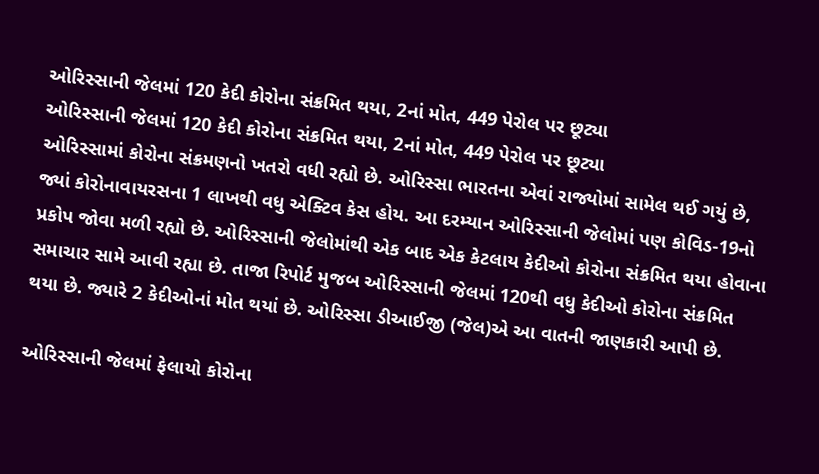ઓરિસ્સાની જેલમાં 120 કેદી કોરોના સંક્રમિત થયા, 2નાં મોત, 449 પેરોલ પર છૂટ્યા
ઓરિસ્સાની જેલમાં 120 કેદી કોરોના સંક્રમિત થયા, 2નાં મોત, 449 પેરોલ પર છૂટ્યા
ઓરિસ્સામાં કોરોના સંક્રમણનો ખતરો વધી રહ્યો છે. ઓરિસ્સા ભારતના એવાં રાજ્યોમાં સામેલ થઈ ગયું છે, જ્યાં કોરોનાવાયરસના 1 લાખથી વધુ એક્ટિવ કેસ હોય. આ દરમ્યાન ઓરિસ્સાની જેલોમાં પણ કોવિડ-19નો પ્રકોપ જોવા મળી રહ્યો છે. ઓરિસ્સાની જેલોમાંથી એક બાદ એક કેટલાય કેદીઓ કોરોના સંક્રમિત થયા હોવાના સમાચાર સામે આવી રહ્યા છે. તાજા રિપોર્ટ મુજબ ઓરિસ્સાની જેલમાં 120થી વધુ કેદીઓ કોરોના સંક્રમિત થયા છે. જ્યારે 2 કેદીઓનાં મોત થયાં છે. ઓરિસ્સા ડીઆઈજી (જેલ)એ આ વાતની જાણકારી આપી છે.

ઓરિસ્સાની જેલમાં ફેલાયો કોરોના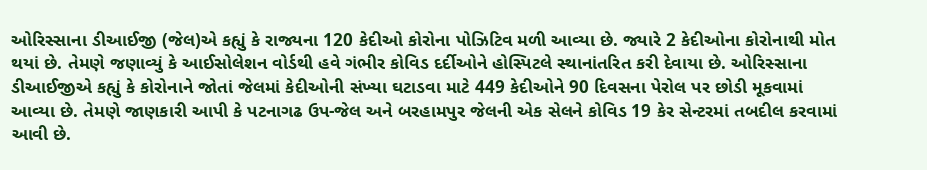ઓરિસ્સાના ડીઆઈજી (જેલ)એ કહ્યું કે રાજ્યના 120 કેદીઓ કોરોના પોઝિટિવ મળી આવ્યા છે. જ્યારે 2 કેદીઓના કોરોનાથી મોત થયાં છે. તેમણે જણાવ્યું કે આઈસોલેશન વોર્ડથી હવે ગંભીર કોવિડ દર્દીઓને હોસ્પિટલે સ્થાનાંતરિત કરી દેવાયા છે. ઓરિસ્સાના ડીઆઈજીએ કહ્યું કે કોરોનાને જોતાં જેલમાં કેદીઓની સંખ્યા ઘટાડવા માટે 449 કેદીઓને 90 દિવસના પેરોલ પર છોડી મૂકવામાં આવ્યા છે. તેમણે જાણકારી આપી કે પટનાગઢ ઉપ-જેલ અને બરહામપુર જેલની એક સેલને કોવિડ 19 કેર સેન્ટરમાં તબદીલ કરવામાં આવી છે.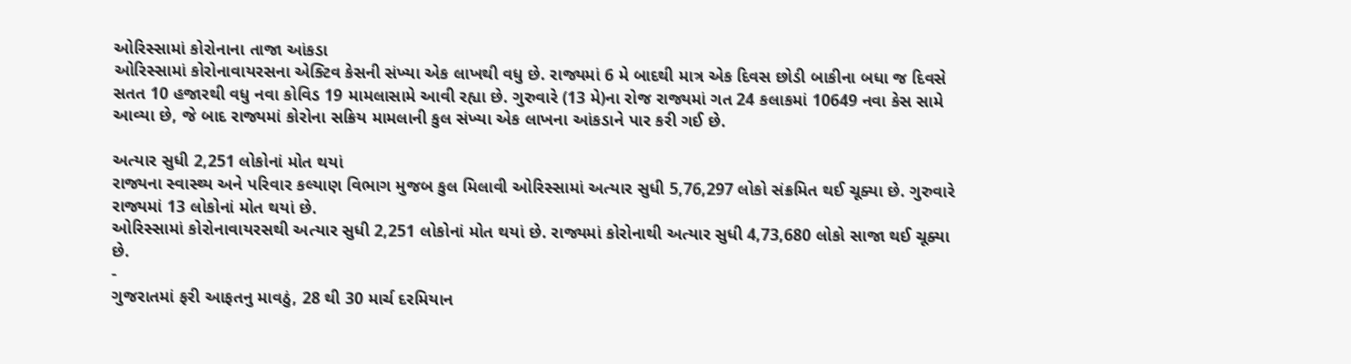ઓરિસ્સામાં કોરોનાના તાજા આંકડા
ઓરિસ્સામાં કોરોનાવાયરસના એક્ટિવ કેસની સંખ્યા એક લાખથી વધુ છે. રાજ્યમાં 6 મે બાદથી માત્ર એક દિવસ છોડી બાકીના બધા જ દિવસે સતત 10 હજારથી વધુ નવા કોવિડ 19 મામલાસામે આવી રહ્યા છે. ગુરુવારે (13 મે)ના રોજ રાજ્યમાં ગત 24 કલાકમાં 10649 નવા કેસ સામે આવ્યા છે, જે બાદ રાજ્યમાં કોરોના સક્રિય મામલાની કુલ સંખ્યા એક લાખના આંકડાને પાર કરી ગઈ છે.

અત્યાર સુધી 2,251 લોકોનાં મોત થયાં
રાજ્યના સ્વાસ્થ્ય અને પરિવાર કલ્યાણ વિભાગ મુજબ કુલ મિલાવી ઓરિસ્સામાં અત્યાર સુધી 5,76,297 લોકો સંક્રમિત થઈ ચૂક્યા છે. ગુરુવારે રાજ્યમાં 13 લોકોનાં મોત થયાં છે.
ઓરિસ્સામાં કોરોનાવાયરસથી અત્યાર સુધી 2,251 લોકોનાં મોત થયાં છે. રાજ્યમાં કોરોનાથી અત્યાર સુધી 4,73,680 લોકો સાજા થઈ ચૂક્યા છે.
-
ગુજરાતમાં ફરી આફતનુ માવઠું, 28 થી 30 માર્ચ દરમિયાન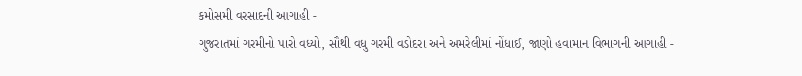કમોસમી વરસાદની આગાહી -
ગુજરાતમાં ગરમીનો પારો વધ્યો, સૌથી વધુ ગરમી વડોદરા અને અમરેલીમાં નોંધાઈ, જાણો હવામાન વિભાગની આગાહી -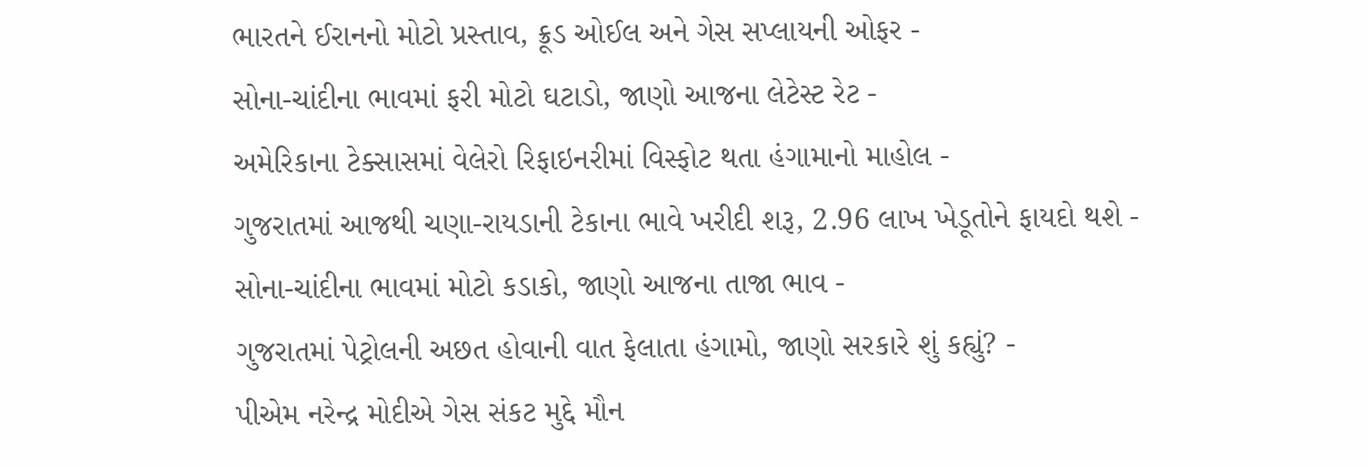ભારતને ઈરાનનો મોટો પ્રસ્તાવ, ક્રૂડ ઓઈલ અને ગેસ સપ્લાયની ઓફર -
સોના-ચાંદીના ભાવમાં ફરી મોટો ઘટાડો, જાણો આજના લેટેસ્ટ રેટ -
અમેરિકાના ટેક્સાસમાં વેલેરો રિફાઇનરીમાં વિસ્ફોટ થતા હંગામાનો માહોલ -
ગુજરાતમાં આજથી ચણા-રાયડાની ટેકાના ભાવે ખરીદી શરૂ, 2.96 લાખ ખેડૂતોને ફાયદો થશે -
સોના-ચાંદીના ભાવમાં મોટો કડાકો, જાણો આજના તાજા ભાવ -
ગુજરાતમાં પેટ્રોલની અછત હોવાની વાત ફેલાતા હંગામો, જાણો સરકારે શું કહ્યું? -
પીએમ નરેન્દ્ર મોદીએ ગેસ સંકટ મુદ્દે મૌન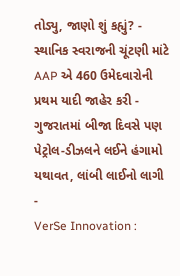તોડ્યુ, જાણો શું કહ્યું? -
સ્થાનિક સ્વરાજની ચૂંટણી માંટે AAP એ 460 ઉમેદવારોની પ્રથમ યાદી જાહેર કરી -
ગુજરાતમાં બીજા દિવસે પણ પેટ્રોલ-ડીઝલને લઈને હંગામો યથાવત, લાંબી લાઈનો લાગી -
VerSe Innovation :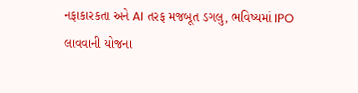નફાકારકતા અને AI તરફ મજબૂત ડગલુ, ભવિષ્યમાં IPO લાવવાની યોજના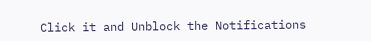Click it and Unblock the Notifications